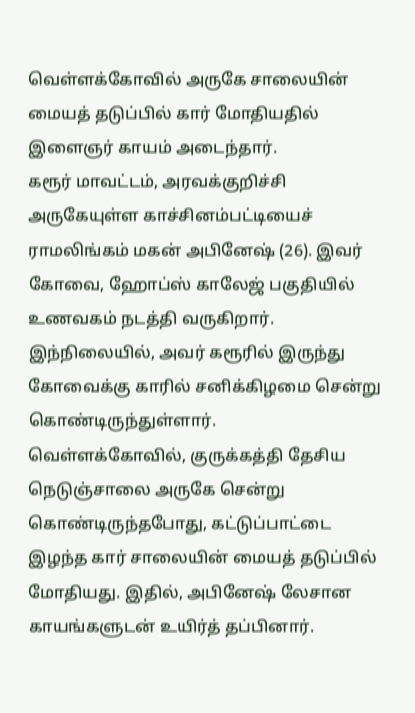வெள்ளக்கோவில் அருகே சாலையின் மையத் தடுப்பில் கார் மோதியதில் இளைஞர் காயம் அடைந்தார்.
கரூர் மாவட்டம், அரவக்குறிச்சி அருகேயுள்ள காச்சினம்பட்டியைச் ராமலிங்கம் மகன் அபினேஷ் (26). இவர் கோவை, ஹோப்ஸ் காலேஜ் பகுதியில் உணவகம் நடத்தி வருகிறார். இந்நிலையில், அவர் கரூரில் இருந்து கோவைக்கு காரில் சனிக்கிழமை சென்று கொண்டிருந்துள்ளார்.
வெள்ளக்கோவில், குருக்கத்தி தேசிய நெடுஞ்சாலை அருகே சென்று கொண்டிருந்தபோது, கட்டுப்பாட்டை இழந்த கார் சாலையின் மையத் தடுப்பில் மோதியது. இதில், அபினேஷ் லேசான காயங்களுடன் உயிர்த் தப்பினார்.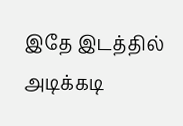இதே இடத்தில் அடிக்கடி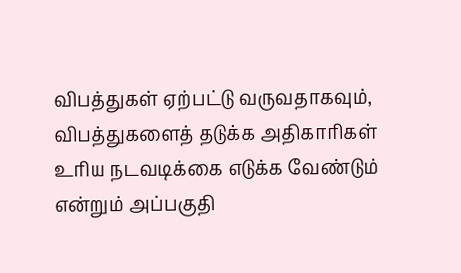விபத்துகள் ஏற்பட்டு வருவதாகவும், விபத்துகளைத் தடுக்க அதிகாரிகள் உரிய நடவடிக்கை எடுக்க வேண்டும் என்றும் அப்பகுதி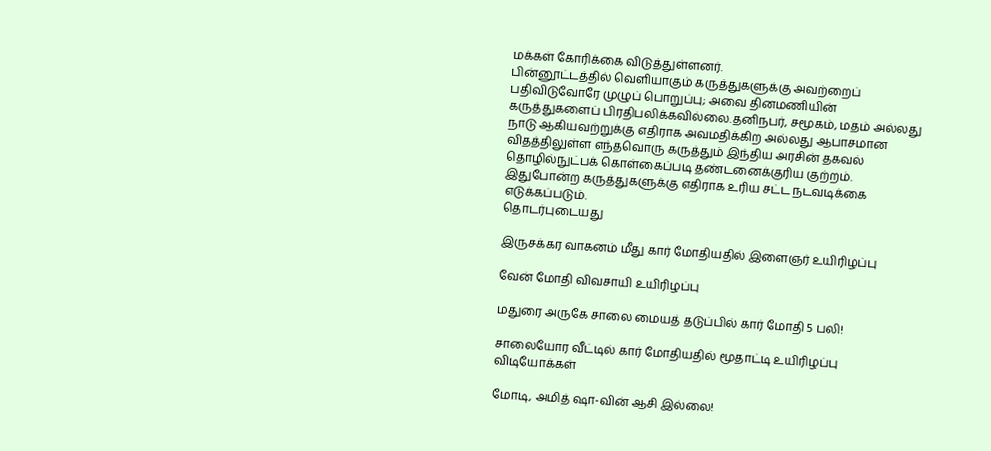மக்கள் கோரிக்கை விடுத்துள்ளனர்.
பின்னூட்டத்தில் வெளியாகும் கருத்துகளுக்கு அவற்றைப் பதிவிடுவோரே முழுப் பொறுப்பு; அவை தினமணியின் கருத்துகளைப் பிரதிபலிக்கவில்லை.தனிநபர், சமூகம், மதம் அல்லது நாடு ஆகியவற்றுக்கு எதிராக அவமதிக்கிற அல்லது ஆபாசமான விதத்திலுள்ள எந்தவொரு கருத்தும் இந்திய அரசின் தகவல் தொழில்நுட்பக் கொள்கைப்படி தண்டனைக்குரிய குற்றம். இதுபோன்ற கருத்துகளுக்கு எதிராக உரிய சட்ட நடவடிக்கை எடுக்கப்படும்.
தொடர்புடையது

இருசக்கர வாகனம் மீது கார் மோதியதில் இளைஞர் உயிரிழப்பு

வேன் மோதி விவசாயி உயிரிழப்பு

மதுரை அருகே சாலை மையத் தடுப்பில் கார் மோதி 5 பலி!

சாலையோர வீட்டில் கார் மோதியதில் மூதாட்டி உயிரிழப்பு
விடியோக்கள்

மோடி, அமித் ஷா-வின் ஆசி இல்லை!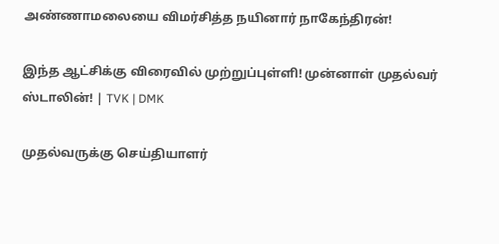அண்ணாமலையை விமர்சித்த நயினார் நாகேந்திரன்!

இந்த ஆட்சிக்கு விரைவில் முற்றுப்புள்ளி! முன்னாள் முதல்வர் ஸ்டாலின்! | TVK | DMK

முதல்வருக்கு செய்தியாளர்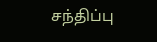சந்திப்பு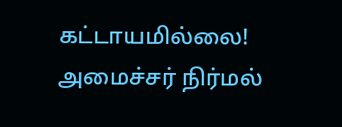கட்டாயமில்லை! அமைச்சர் நிர்மல்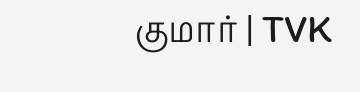குமார் | TVK